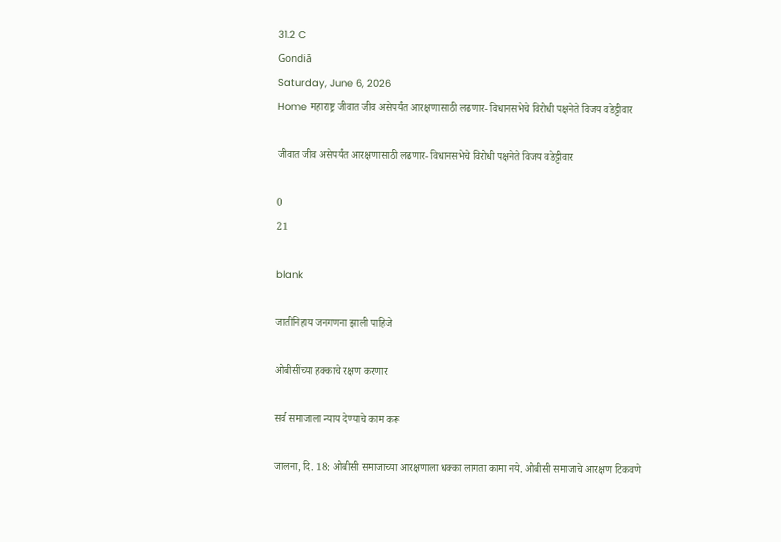31.2 C
Gondiā
Saturday, June 6, 2026
Home महाराष्ट्र जीवात जीव असेपर्यंत आरक्षणासाठी लढणार- विधानसभेचे विरोधी पक्षनेते विजय वडेट्टीवार

जीवात जीव असेपर्यंत आरक्षणासाठी लढणार- विधानसभेचे विरोधी पक्षनेते विजय वडेट्टीवार

0
21

blank

जातीनिहाय जनगणना झाली पाहिजे

ओबीसींच्या हक्काचे रक्षण करणार

सर्व समाजाला न्याय देण्याचे काम करू

जालना, दि. 18: ओबीसी समाजाच्या आरक्षणाला धक्का लागता कामा नये. ओबीसी समाजाचे आरक्षण टिकवणे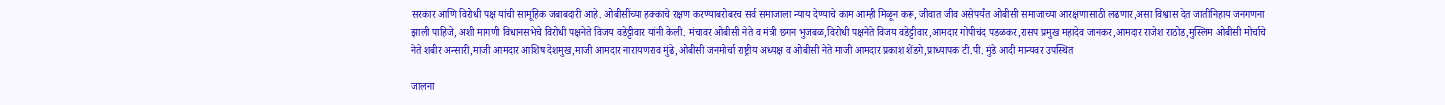सरकार आणि विरोधी पक्ष यांची सामूहिक जबाबदारी आहे. ओबीसींच्या हक्काचे रक्षण करण्याबरोबरच सर्व समाजाला न्याय देण्याचे काम आम्ही मिळून करू, जीवात जीव असेपर्यंत ओबीसी समाजाच्या आरक्षणासाठी लढणार,असा विश्वास देत जातीनिहाय जनगणना झाली पाहिजे, अशी मागणी विधानसभेचे विरोधी पक्षनेते विजय वडेट्टीवार यांनी केली. मंचावर ओबीसी नेते व मंत्री छगन भुजबळ,विरोधी पक्षनेते विजय वडेट्टीवार,आमदार गोपीचंद पडळकर,रासप प्रमुख महादेव जानकर,आमदार राजेश राठोड,मुस्लिम ओबीसी मोर्चाचे नेते शबीर अन्सारी,माजी आमदार आशिष देशमुख,माजी आमदार नारायणराव मुंढे,ओबीसी जनमोर्चा राष्ट्रीय अध्यक्ष व ओबीसी नेते माजी आमदार प्रकाश शेंडगे,प्राध्यापक टी.पी. मुंडे आदी मान्यवर उपस्थित

जालना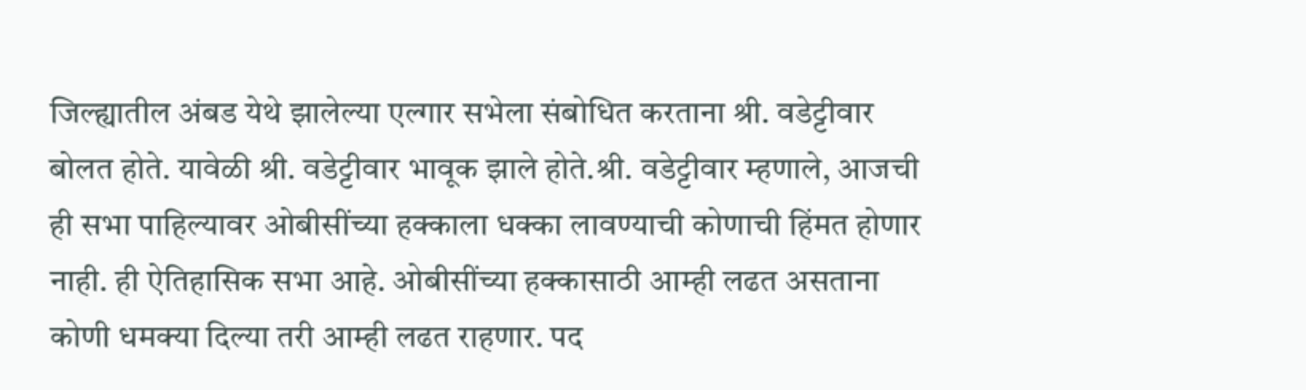जिल्ह्यातील अंबड येथे झालेल्या एल्गार सभेला संबोधित करताना श्री. वडेट्टीवार बोलत होते. यावेळी श्री. वडेट्टीवार भावूक झाले होते.श्री. वडेट्टीवार म्हणाले, आजची ही सभा पाहिल्यावर ओबीसींच्या हक्काला धक्का लावण्याची कोणाची हिंमत होणार नाही. ही ऐतिहासिक सभा आहे. ओबीसींच्या हक्कासाठी आम्ही लढत असताना कोणी धमक्या दिल्या तरी आम्ही लढत राहणार. पद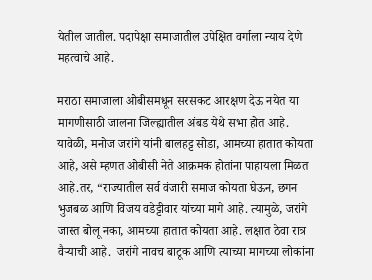येतील जातील. पदापेक्षा समाजातील उपेक्षित वर्गाला न्याय देणे महत्वाचे आहे.

मराठा समाजाला ओबीसमधून सरसकट आरक्षण देऊ नयेत या मागणीसाठी जालना जिल्ह्यातील अंबड येथे सभा होत आहे. यावेळी, मनोज जरांगे यांनी बालहट्ट सोडा, आमच्या हातात कोयता आहे, असे म्हणत ओबीसी नेते आक्रमक होतांना पाहायला मिळत आहे.तर, “राज्यातील सर्व वंजारी समाज कोयता घेऊन, छगन भुजबळ आणि विजय वडेट्टीवार यांच्या मागे आहे. त्यामुळे, जरांगे जास्त बोलू नका, आमच्या हातात कोयता आहे. लक्षात ठेवा रात्र वैऱ्याची आहे.  जरांगे नावच बाटूक आणि त्याच्या मागच्या लोकांना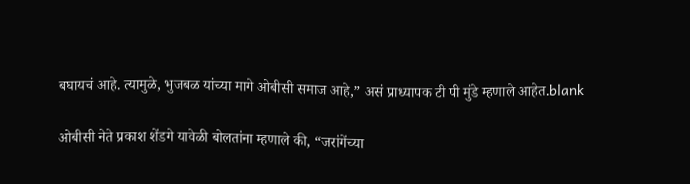बघायचं आहे. त्यामुळे, भुजबळ यांच्या मागे ओबीसी समाज आहे,” असं प्राध्यापक टी पी मुंडे म्हणाले आहेत.blank

ओबीसी नेते प्रकाश शेंडगे यावेळी बोलतांना म्हणाले की, “जरांगेंच्या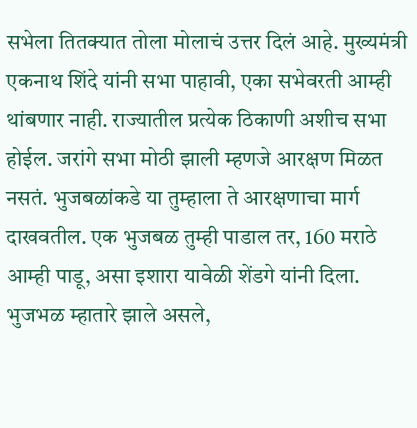सभेला तितक्यात तोला मोलाचं उत्तर दिलं आहे. मुख्यमंत्री एकनाथ शिंदे यांनी सभा पाहावी, एका सभेवरती आम्ही थांबणार नाही. राज्यातील प्रत्येक ठिकाणी अशीच सभा होईल. जरांगे सभा मोठी झाली म्हणजे आरक्षण मिळत नसतं. भुजबळांकडे या तुम्हाला ते आरक्षणाचा मार्ग दाखवतील. एक भुजबळ तुम्ही पाडाल तर, 160 मराठे आम्ही पाडू, असा इशारा यावेळी शेंडगे यांनी दिला. भुजभळ म्हातारे झाले असले,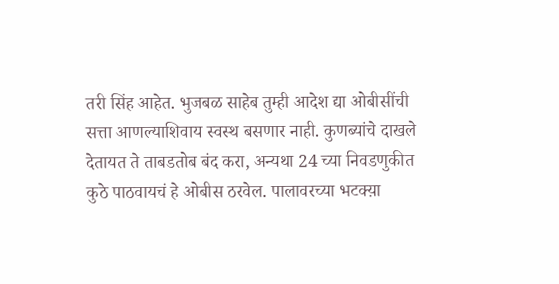तरी सिंह आहेत. भुजबळ साहेब तुम्ही आदेश द्या ओबीसींची सत्ता आणल्याशिवाय स्वस्थ बसणार नाही. कुणब्यांचे दाखले देतायत ते ताबडतोब बंद करा, अन्यथा 24 च्या निवडणुकीत कुठे पाठवायचं हे ओबीस ठरवेल. पालावरच्या भटक्य़ा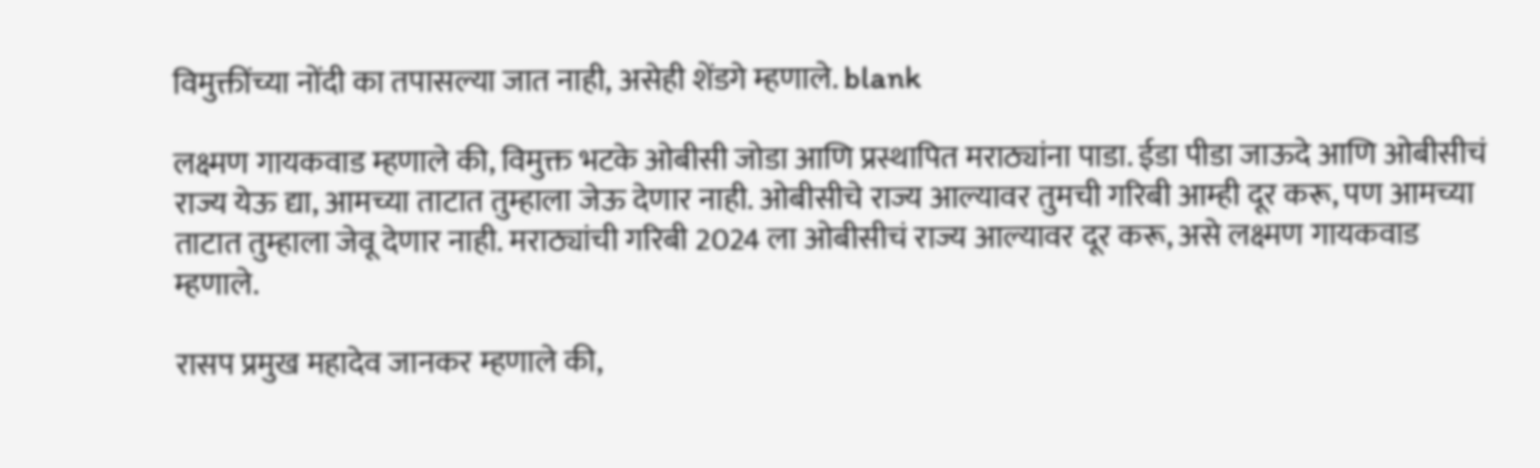विमुक्तींच्या नोंदी का तपासल्या जात नाही, असेही शेंडगे म्हणाले. blank

लक्ष्मण गायकवाड म्हणाले की, विमुक्त भटके ओबीसी जोडा आणि प्रस्थापित मराठ्यांना पाडा. ईडा पीडा जाऊदे आणि ओबीसीचं राज्य येऊ द्या, आमच्या ताटात तुम्हाला जेऊ देणार नाही. ओबीसीचे राज्य आल्यावर तुमची गरिबी आम्ही दूर करू, पण आमच्या ताटात तुम्हाला जेवू देणार नाही. मराठ्यांची गरिबी 2024 ला ओबीसीचं राज्य आल्यावर दूर करू, असे लक्ष्मण गायकवाड म्हणाले.

रासप प्रमुख महादेव जानकर म्हणाले की,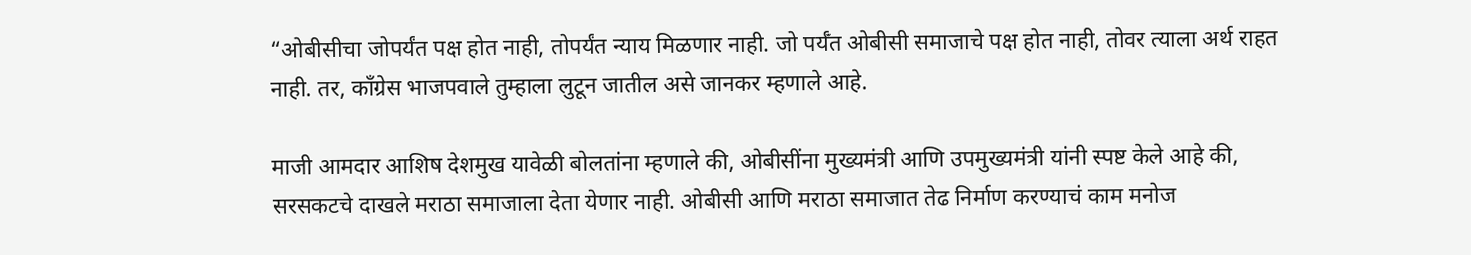“ओबीसीचा जोपर्यंत पक्ष होत नाही, तोपर्यंत न्याय मिळणार नाही. जो पर्यँत ओबीसी समाजाचे पक्ष होत नाही, तोवर त्याला अर्थ राहत नाही. तर, काँग्रेस भाजपवाले तुम्हाला लुटून जातील असे जानकर म्हणाले आहे.

माजी आमदार आशिष देशमुख यावेळी बोलतांना म्हणाले की, ओबीसींना मुख्यमंत्री आणि उपमुख्यमंत्री यांनी स्पष्ट केले आहे की, सरसकटचे दाखले मराठा समाजाला देता येणार नाही. ओबीसी आणि मराठा समाजात तेढ निर्माण करण्याचं काम मनोज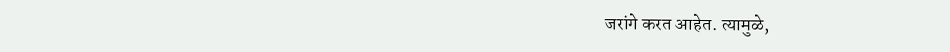जरांगे करत आहेत. त्यामुळे,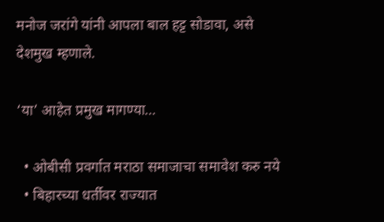मनोज जरांगे यांनी आपला बाल हट्ट सोडावा, असे देशमुख म्हणाले.

‘या’ आहेत प्रमुख मागण्या…

  • ओबीसी प्रवर्गात मराठा समाजाचा समावेश करु नये
  • बिहारच्या धर्तीवर राज्यात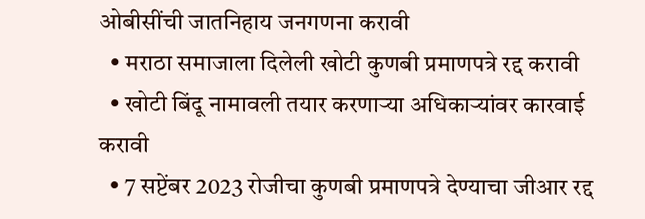ओबीसींची जातनिहाय जनगणना करावी
  • मराठा समाजाला दिलेली खोटी कुणबी प्रमाणपत्रे रद्द करावी
  • खोटी बिंदू नामावली तयार करणाऱ्या अधिकाऱ्यांवर कारवाई करावी
  • 7 सप्टेंबर 2023 रोजीचा कुणबी प्रमाणपत्रे देण्याचा जीआर रद्द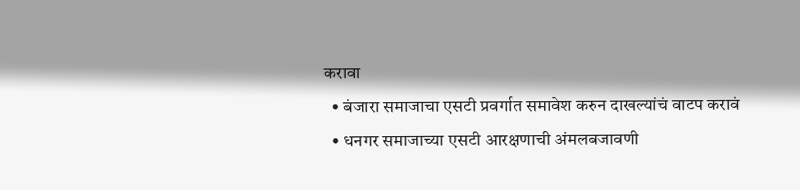करावा
  • बंजारा समाजाचा एसटी प्रवर्गात समावेश करुन दाखल्यांचं वाटप करावं
  • धनगर समाजाच्या एसटी आरक्षणाची अंमलबजावणी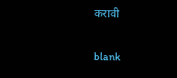करावी

blank